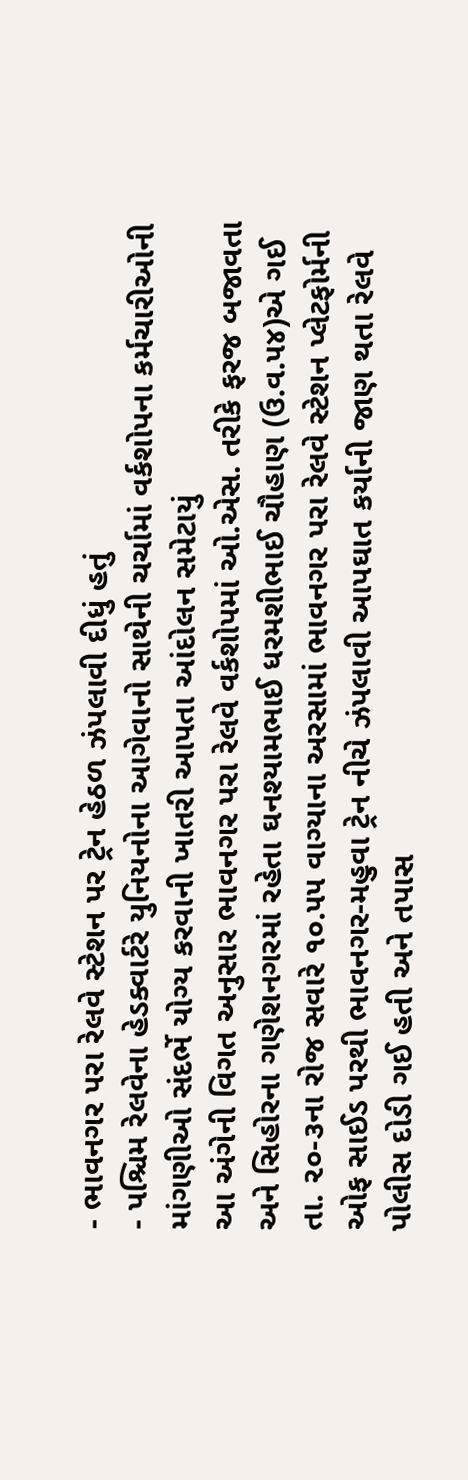- ભાવનગર પરા રેલવે સ્ટેશન પર ટ્રેન હેઠળ ઝંપલાવી દીધું હતું
- પશ્ચિમ રેલવેના હેડક્વાર્ટરે યુનિયનોના આગેવાનો સાથેની ચર્ચામાં વર્કશોપના કર્મચારીઓની માંગણીઓ સંદર્ભે યોગ્ય કરવાની ખાતરી આપતા આંદોલન સમેટાયું
આ અંગેની વિગત અનુસાર ભાવનગર પરા રેલવે વર્કશોપમાં ઓ.એસ. તરીકે ફરજ બજાવતા અને સિહોરના ગણેશનગરમાં રહેતા ઘનશ્યામભાઈ ધરમશીભાઈ ચૌહાણ (ઉ.વ.૫૪)એ ગઈ તા. ૨૦-૩ના રોજ સવારે ૧૦.૫૫ વાગ્યાના અરસામાં ભાવનગર પરા રેલવે સ્ટેશન પ્લેટફોર્મની ઓફ સાઈડ પરથી ભાવનગર-મહુવા ટ્રેન નીચે ઝંપલાવી આપઘાત કર્યાની જાણ થતા રેલવે પોલીસ દોડી ગઈ હતી અને તપાસ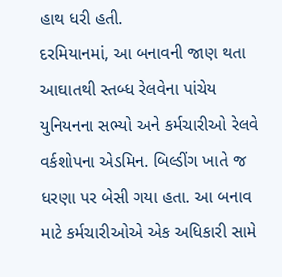હાથ ધરી હતી.
દરમિયાનમાં, આ બનાવની જાણ થતા આઘાતથી સ્તબ્ધ રેલવેના પાંચેય યુનિયનના સભ્યો અને કર્મચારીઓ રેલવે વર્કશોપના એડમિન. બિલ્ડીંગ ખાતે જ ધરણા પર બેસી ગયા હતા. આ બનાવ માટે કર્મચારીઓએ એક અધિકારી સામે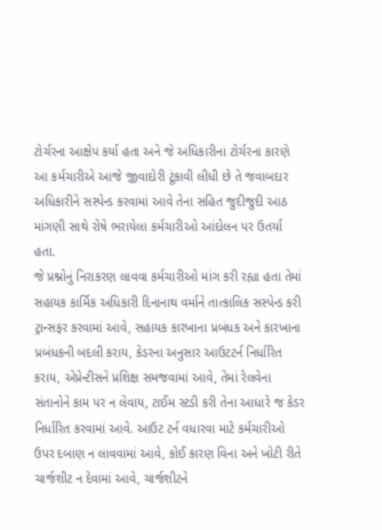ટોર્ચરના આક્ષેપ કર્યા હતા અને જે અધિકારીના ટોર્ચરના કારણે આ કર્મચારીએ આજે જીવાદોરી ટૂંકાવી લીધી છે તે જવાબદાર અધિકારીને સસ્પેન્ડ કરવામાં આવે તેના સહિત જુદીજુદી આઠ માંગણી સાથે રોષે ભરાયેલા કર્મચારીઓ આંદોલન પર ઉતર્યા હતા.
જે પ્રશ્નોનું નિરાકરણ લાવવા કર્મચારીઓ માંગ કરી રહ્યા હતા તેમાં સહાયક કાર્મિક અધિકારી દિનાનાથ વર્માને તાત્કાલિક સસ્પેન્ડ કરી ટ્રાન્સફર કરવામાં આવે, સહાયક કારખાના પ્રબંધક અને કારખાના પ્રબંધકની બદલી કરાય, કેડરના અનુસાર આઉટટર્ન નિર્ધારિત કરાય, એપ્રેન્ટીસને પ્રશિક્ષ સમજવામાં આવે, તેમાં રેલવેના સંતાનોને કામ પર ન લેવાય, ટાઈમ સ્ટડી કરી તેના આધારે જ કેડર નિર્ધારિત કરવામાં આવે. આઉટ ટર્ન વધારવા માટે કર્મચારીઓ ઉપર દબાણ ન લાવવામાં આવે, કોઈ કારણ વિના અને ખોટી રીતે ચાર્જશીટ ન દેવામાં આવે, ચાર્જશીટને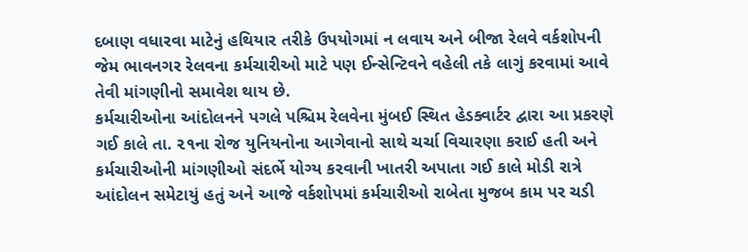દબાણ વધારવા માટેનું હથિયાર તરીકે ઉપયોગમાં ન લવાય અને બીજા રેલવે વર્કશોપની જેમ ભાવનગર રેલવના કર્મચારીઓ માટે પણ ઈન્સેન્ટિવને વહેલી તકે લાગું કરવામાં આવે તેવી માંગણીનો સમાવેશ થાય છે.
કર્મચારીઓના આંદોલનને પગલે પશ્ચિમ રેલવેના મુંબઈ સ્થિત હેડક્વાર્ટર દ્વારા આ પ્રકરણે ગઈ કાલે તા. ૨૧ના રોજ યુનિયનોના આગેવાનો સાથે ચર્ચા વિચારણા કરાઈ હતી અને કર્મચારીઓની માંગણીઓ સંદર્ભે યોગ્ય કરવાની ખાતરી અપાતા ગઈ કાલે મોડી રાત્રે આંદોલન સમેટાયું હતું અને આજે વર્કશોપમાં કર્મચારીઓ રાબેતા મુજબ કામ પર ચડી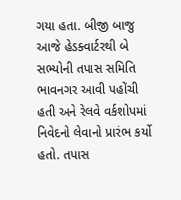ગયા હતા. બીજી બાજુ આજે હેડક્વાર્ટરથી બે સભ્યોની તપાસ સમિતિ ભાવનગર આવી પહોંચી હતી અને રેલવે વર્કશોપમાં નિવેદનો લેવાનો પ્રારંભ કર્યો હતો. તપાસ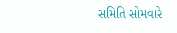સમિતિ સોમવારે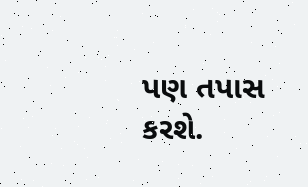પણ તપાસ કરશે.